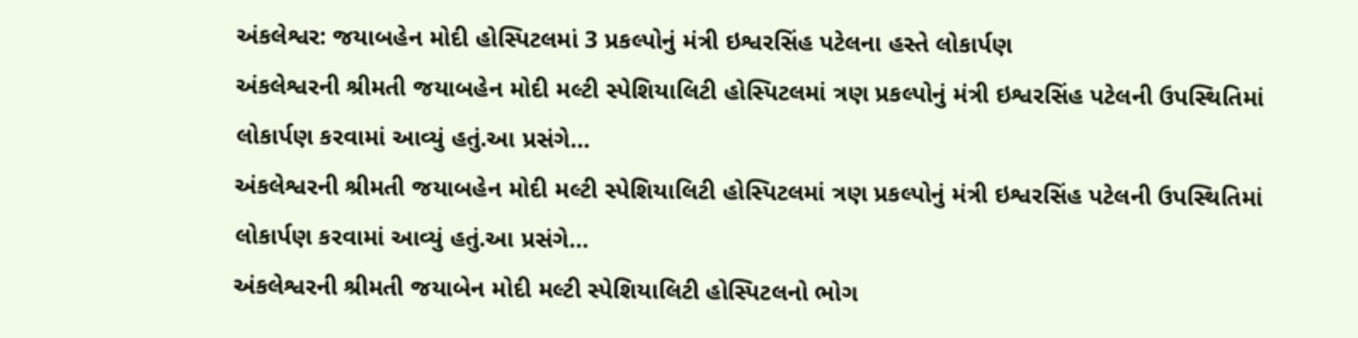અંકલેશ્વર: જયાબહેન મોદી હોસ્પિટલમાં 3 પ્રકલ્પોનું મંત્રી ઇશ્વરસિંહ પટેલના હસ્તે લોકાર્પણ
અંકલેશ્વરની શ્રીમતી જયાબહેન મોદી મલ્ટી સ્પેશિયાલિટી હોસ્પિટલમાં ત્રણ પ્રકલ્પોનું મંત્રી ઇશ્વરસિંહ પટેલની ઉપસ્થિતિમાં લોકાર્પણ કરવામાં આવ્યું હતું.આ પ્રસંગે…
અંકલેશ્વરની શ્રીમતી જયાબહેન મોદી મલ્ટી સ્પેશિયાલિટી હોસ્પિટલમાં ત્રણ પ્રકલ્પોનું મંત્રી ઇશ્વરસિંહ પટેલની ઉપસ્થિતિમાં લોકાર્પણ કરવામાં આવ્યું હતું.આ પ્રસંગે…
અંકલેશ્વરની શ્રીમતી જયાબેન મોદી મલ્ટી સ્પેશિયાલિટી હોસ્પિટલનો ભોગ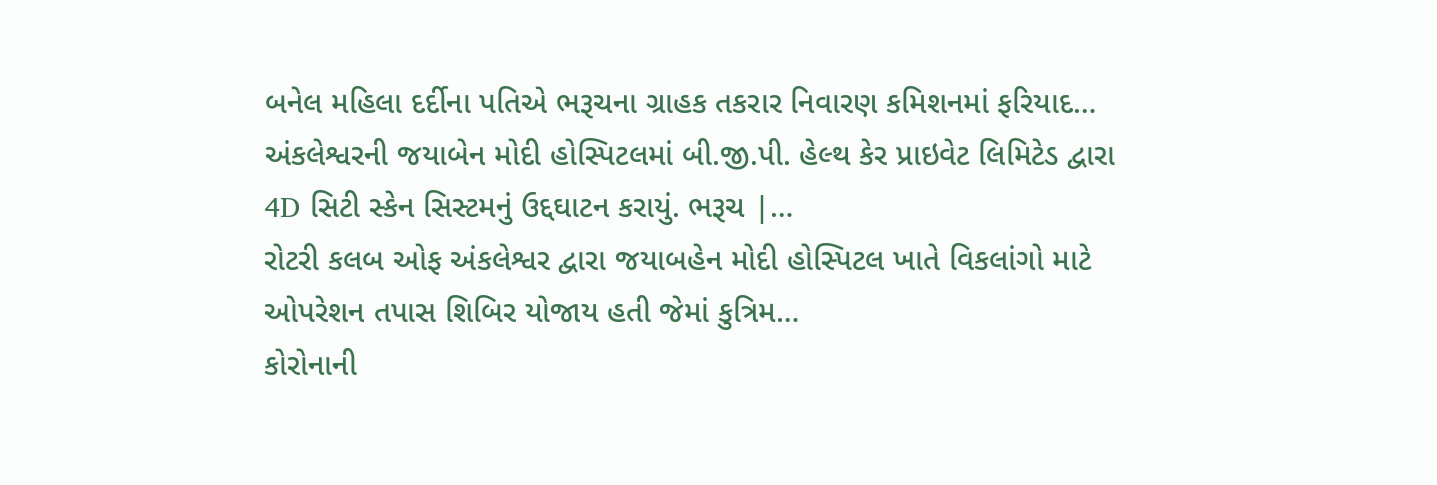બનેલ મહિલા દર્દીના પતિએ ભરૂચના ગ્રાહક તકરાર નિવારણ કમિશનમાં ફરિયાદ…
અંકલેશ્વરની જયાબેન મોદી હોસ્પિટલમાં બી.જી.પી. હેલ્થ કેર પ્રાઇવેટ લિમિટેડ દ્વારા 4D સિટી સ્કેન સિસ્ટમનું ઉદ્દઘાટન કરાયું. ભરૂચ |…
રોટરી કલબ ઓફ અંકલેશ્વર દ્વારા જયાબહેન મોદી હોસ્પિટલ ખાતે વિકલાંગો માટે ઓપરેશન તપાસ શિબિર યોજાય હતી જેમાં કુત્રિમ…
કોરોનાની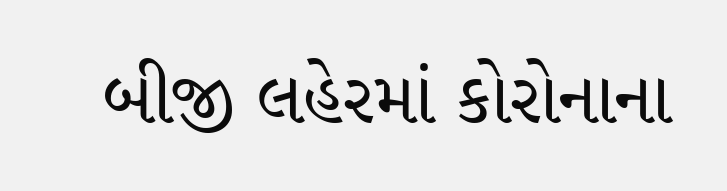બીજી લહેરમાં કોરોનાના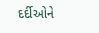દર્દીઓને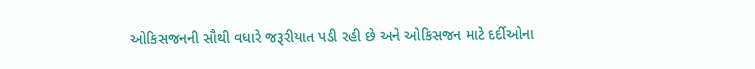ઓકિસજનની સૌથી વધારે જરૂરીયાત પડી રહી છે અને ઓકિસજન માટે દર્દીઓના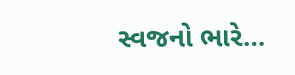સ્વજનો ભારે…